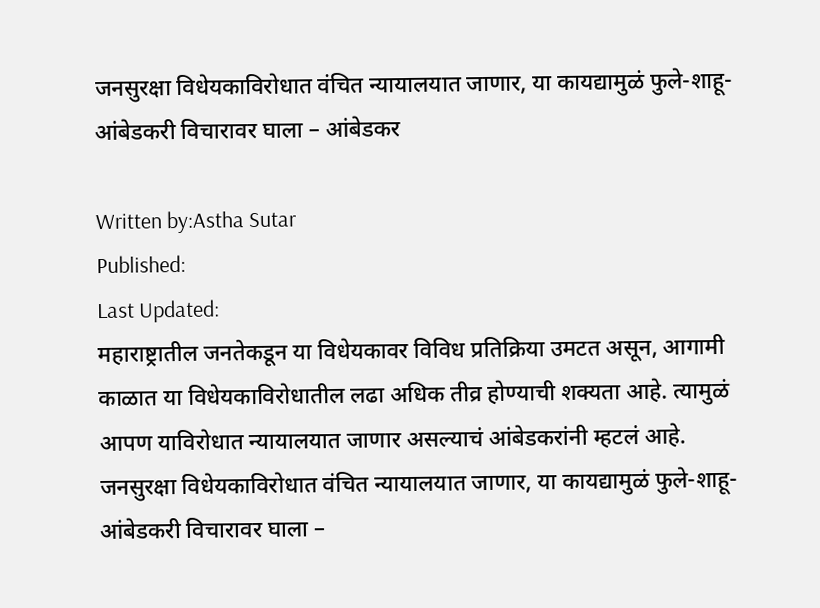जनसुरक्षा विधेयकाविरोधात वंचित न्यायालयात जाणार, या कायद्यामुळं फुले-शाहू-आंबेडकरी विचारावर घाला – आंबेडकर

Written by:Astha Sutar
Published:
Last Updated:
महाराष्ट्रातील जनतेकडून या विधेयकावर विविध प्रतिक्रिया उमटत असून, आगामी काळात या विधेयकाविरोधातील लढा अधिक तीव्र होण्याची शक्यता आहे. त्यामुळं आपण याविरोधात न्यायालयात जाणार असल्याचं आंबेडकरांनी म्हटलं आहे.
जनसुरक्षा विधेयकाविरोधात वंचित न्यायालयात जाणार, या कायद्यामुळं फुले-शाहू-आंबेडकरी विचारावर घाला –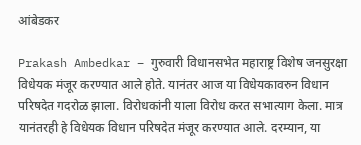आंबेडकर

Prakash Ambedkar – गुरुवारी विधानसभेत महाराष्ट्र विशेष जनसुरक्षा विधेयक मंजूर करण्यात आले होते. यानंतर आज या विधेयकावरुन विधान परिषदेत गदरोळ झाला. विरोधकांनी याला विरोध करत सभात्याग केला. मात्र यानंतरही हे विधेयक विधान परिषदेत मंजूर करण्यात आले. दरम्यान, या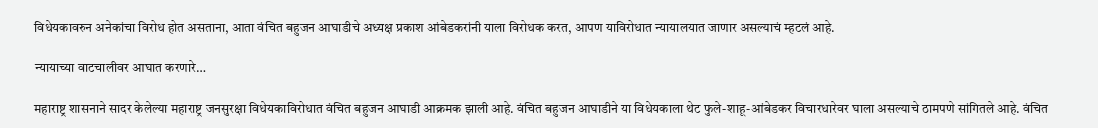विधेयकावरुन अनेकांचा विरोध होत असताना, आता वंचित बहुजन आघाडीचे अध्यक्ष प्रकाश आंबेडकरांनी याला विरोधक करत, आपण याविरोधात न्यायालयात जाणार असल्याचं म्हटलं आहे.

न्यायाच्या वाटचालीवर आघात करणारे…

महाराष्ट्र शासनाने सादर केलेल्या महाराष्ट्र जनसुरक्षा विधेयकाविरोधात वंचित बहुजन आघाडी आक्रमक झाली आहे. वंचित बहुजन आघाडीने या विधेयकाला थेट फुले-शाहू-आंबेडकर विचारधारेवर घाला असल्याचे ठामपणे सांगितले आहे. वंचित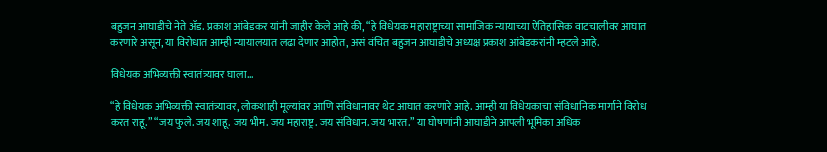बहुजन आघाडीचे नेते ॲड. प्रकाश आंबेडकर यांनी जाहीर केले आहे की, “हे विधेयक महाराष्ट्राच्या सामाजिक न्यायाच्या ऐतिहासिक वाटचालीवर आघात करणारे असून, या विरोधात आम्ही न्यायालयात लढा देणार आहोत, असं वंचित बहुजन आघाडीचे अध्यक्ष प्रकाश आंबेडकरांनी म्हटले आहे.

विधेयक अभिव्यक्ती स्वातंत्र्यावर घाला…

“हे विधेयक अभिव्यक्ती स्वातंत्र्यावर, लोकशाही मूल्यांवर आणि संविधानावर थेट आघात करणारे आहे. आम्ही या विधेयकाचा संविधानिक मार्गाने विरोध करत राहू.” “जय फुले. जय शाहू. जय भीम. जय महाराष्ट्र. जय संविधान. जय भारत.” या घोषणांनी आघाडीने आपली भूमिका अधिक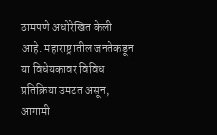ठामपणे अधोरेखित केली आहे. महाराष्ट्रातील जनतेकडून या विधेयकावर विविध प्रतिक्रिया उमटत असून, आगामी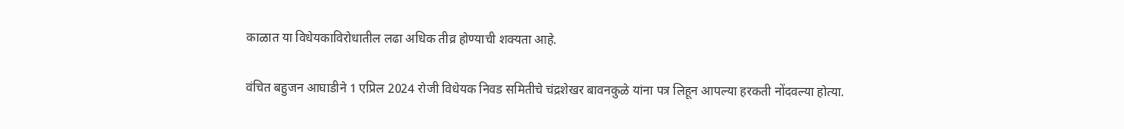काळात या विधेयकाविरोधातील लढा अधिक तीव्र होण्याची शक्यता आहे.

वंचित बहुजन आघाडीने 1 एप्रिल 2024 रोजी विधेयक निवड समितीचे चंद्रशेखर बावनकुळे यांना पत्र लिहून आपल्या हरकती नोंदवल्या होत्या.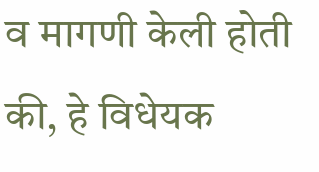व मागणी केली होती की, हे विधेयक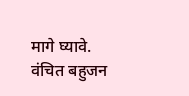मागे घ्यावे. वंचित बहुजन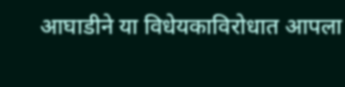आघाडीने या विधेयकाविरोधात आपला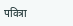पवित्रा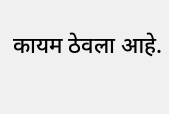कायम ठेवला आहे.